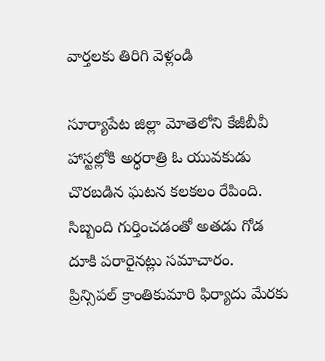వార్తలకు తిరిగి వెళ్లండి

సూర్యాపేట జిల్లా మోతెలోని కేజీబీవీ హాస్టల్లోకి అర్ధరాత్రి ఓ యువకుడు చొరబడిన ఘటన కలకలం రేపింది. సిబ్బంది గుర్తించడంతో అతడు గోడ దూకి పరారైనట్లు సమాచారం.
ప్రిన్సిపల్ క్రాంతికుమారి ఫిర్యాదు మేరకు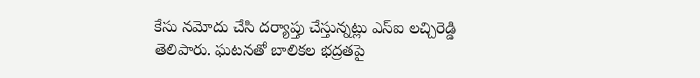కేసు నమోదు చేసి దర్యాప్తు చేస్తున్నట్లు ఎస్ఐ లచ్చిరెడ్డి తెలిపారు. ఘటనతో బాలికల భద్రతపై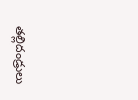తల్లిదండ్రులు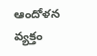ఆందోళన వ్యక్తం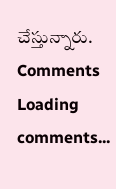చేస్తున్నారు.
Comments
Loading comments...